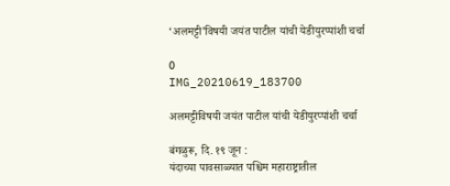‘अलमट्टी’विषयी जयंत पाटील यांची येडीयुरप्पांशी चर्चा

0
IMG_20210619_183700

अलमट्टीविषयी जयंत पाटील यांची येडीयुरप्पांशी चर्चा

बंगळुरू, दि. १९ जून :
यंदाच्या पावसाळ्यात पश्चिम महाराष्ट्रातील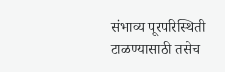संभाव्य पूरपरिस्थिती टाळण्यासाठी तसेच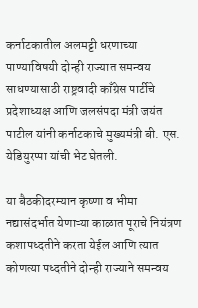कर्नाटकातील अलमट्टी धरणाच्या पाण्याविषयी दोन्ही राज्यात समन्वय साधण्यासाठी राष्ट्रवादी काँग्रेस पार्टीचे प्रदेशाध्यक्ष आणि जलसंपदा मंत्री जयंत पाटील यांनी कर्नाटकाचे मुख्यमंत्री बी. एस. येडियुरप्पा यांची भेट घेतली.

या बैठकीदरम्यान कृष्णा व भीमा नद्यासंदर्भात येणाऱ्या काळात पूराचे नियंत्रण कशापध्दतीने करता येईल आणि त्यात कोणत्या पध्दतीने दोन्ही राज्याने समन्वय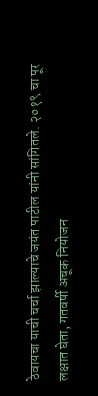ठेवायचा याची चर्चा झाल्याचे जयंत पाटील यांनी सांगितले. २०१९ चा पूर लक्षात घेता, गतवर्षी अचूक नियोजन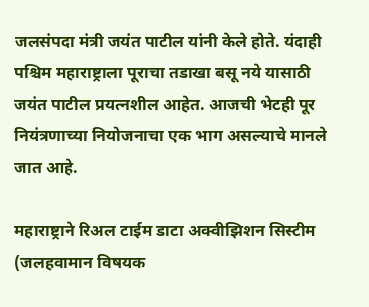जलसंपदा मंत्री जयंत पाटील यांनी केले होते. यंदाही पश्चिम महाराष्ट्राला पूराचा तडाखा बसू नये यासाठी जयंत पाटील प्रयत्नशील आहेत. आजची भेटही पूर नियंत्रणाच्या नियोजनाचा एक भाग असल्याचे मानले जात आहे.

महाराष्ट्राने रिअल टाईम डाटा अक्वीझिशन सिस्टीम (जलहवामान विषयक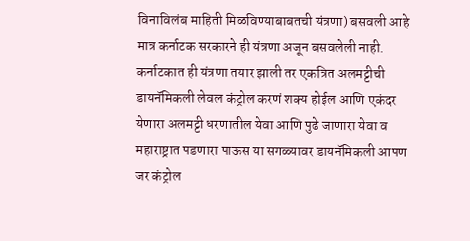विनाविलंब माहिती मिळविण्याबाबतची यंत्रणा) बसवली आहे मात्र कर्नाटक सरकारने ही यंत्रणा अजून बसवलेली नाही. कर्नाटकात ही यंत्रणा तयार झाली तर एकत्रित अलमट्टीची डायनॅमिकली लेवल कंट्रोल करणं शक्य होईल आणि एकंदर येणारा अलमट्टी धरणातील येवा आणि पुढे जाणारा येवा व महाराष्ट्रात पडणारा पाऊस या सगळ्यावर डायनॅमिकली आपण जर कंट्रोल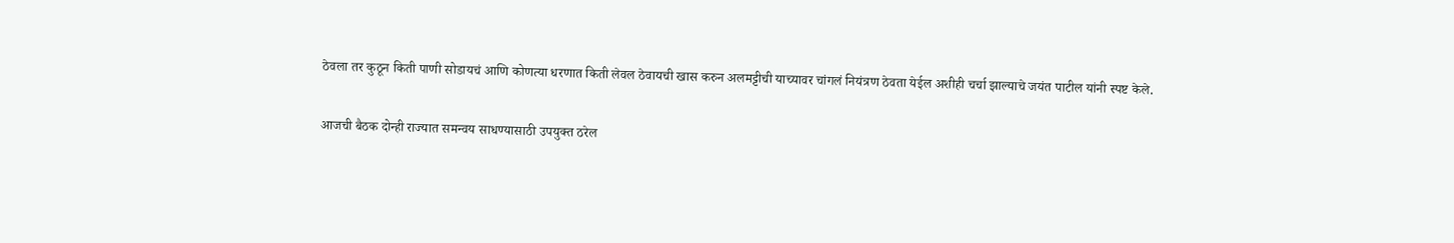ठेवला तर कुठून किती पाणी सोडायचं आणि कोणत्या धरणात किती लेवल ठेवायची खास करुन अलमट्टीची याच्यावर चांगलं नियंत्रण ठेवता येईल अशीही चर्चा झाल्याचे जयंत पाटील यांनी स्पष्ट केले.

आजची बैठक दोन्ही राज्यात समन्वय साधण्यासाठी उपयुक्त ठरेल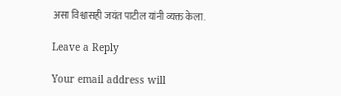असा विश्वासही जयंत पाटील यांनी व्यक्त केला.

Leave a Reply

Your email address will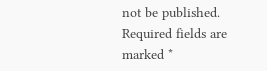not be published. Required fields are marked *